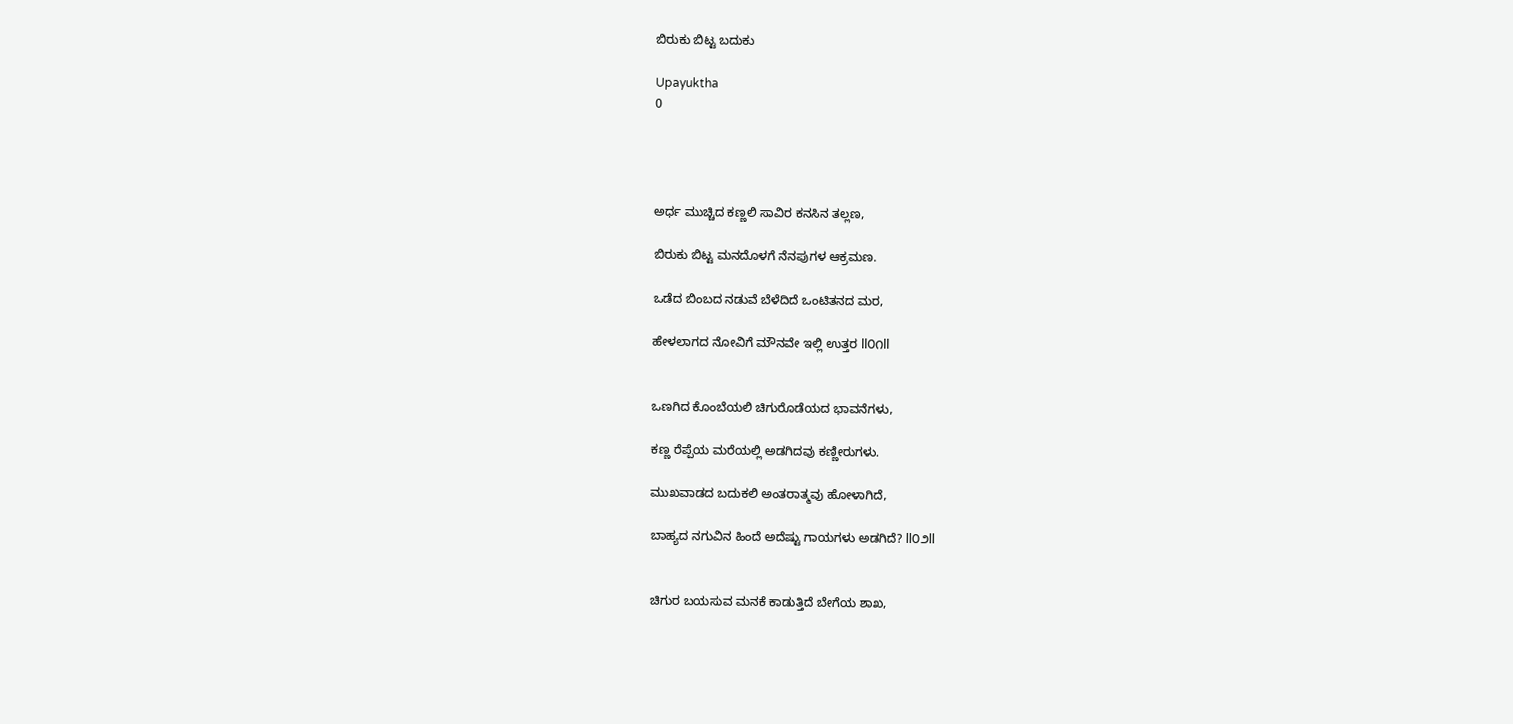ಬಿರುಕು ಬಿಟ್ಟ ಬದುಕು

Upayuktha
0




ಅರ್ಧ ಮುಚ್ಚಿದ ಕಣ್ಣಲಿ ಸಾವಿರ ಕನಸಿನ ತಲ್ಲಣ,

ಬಿರುಕು ಬಿಟ್ಟ ಮನದೊಳಗೆ ನೆನಪುಗಳ ಆಕ್ರಮಣ.

ಒಡೆದ ಬಿಂಬದ ನಡುವೆ ಬೆಳೆದಿದೆ ಒಂಟಿತನದ ಮರ,

ಹೇಳಲಾಗದ ನೋವಿಗೆ ಮೌನವೇ ಇಲ್ಲಿ ಉತ್ತರ ll೦೧ll


ಒಣಗಿದ ಕೊಂಬೆಯಲಿ ಚಿಗುರೊಡೆಯದ ಭಾವನೆಗಳು,

ಕಣ್ಣ ರೆಪ್ಪೆಯ ಮರೆಯಲ್ಲಿ ಅಡಗಿದವು ಕಣ್ಣೀರುಗಳು.

ಮುಖವಾಡದ ಬದುಕಲಿ ಅಂತರಾತ್ಮವು ಹೋಳಾಗಿದೆ,

ಬಾಹ್ಯದ ನಗುವಿನ ಹಿಂದೆ ಅದೆಷ್ಟು ಗಾಯಗಳು ಅಡಗಿದೆ? ll೦೨ll


ಚಿಗುರ ಬಯಸುವ ಮನಕೆ ಕಾಡುತ್ತಿದೆ ಬೇಗೆಯ ಶಾಖ,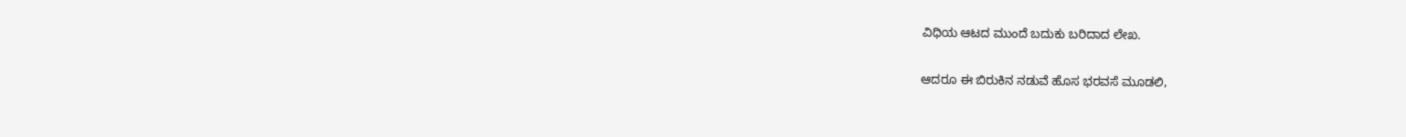ವಿಧಿಯ ಆಟದ ಮುಂದೆ ಬದುಕು ಬರಿದಾದ ಲೇಖ.

ಆದರೂ ಈ ಬಿರುಕಿನ ನಡುವೆ ಹೊಸ ಭರವಸೆ ಮೂಡಲಿ,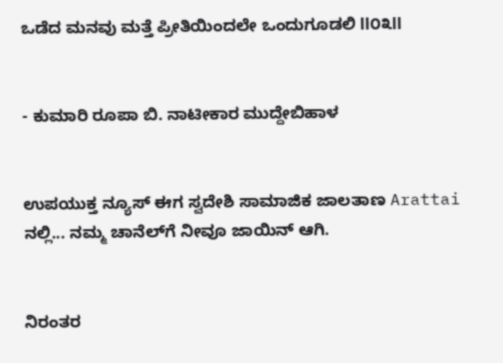ಒಡೆದ ಮನವು ಮತ್ತೆ ಪ್ರೀತಿಯಿಂದಲೇ ಒಂದುಗೂಡಲಿ ll೦೩ll


- ಕುಮಾರಿ ರೂಪಾ ಬಿ. ನಾಟೀಕಾರ ಮುದ್ದೇಬಿಹಾಳ


ಉಪಯುಕ್ತ ನ್ಯೂಸ್ ಈಗ ಸ್ವದೇಶಿ ಸಾಮಾಜಿಕ ಜಾಲತಾಣ Arattai ನಲ್ಲಿ... ನಮ್ಮ ಚಾನೆಲ್‌ಗೆ ನೀವೂ ಜಾಯಿನ್ ಆಗಿ.


ನಿರಂತರ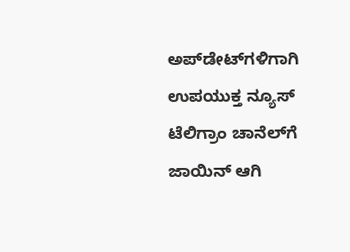ಅಪ್‌ಡೇಟ್‌ಗಳಿಗಾಗಿ ಉಪಯುಕ್ತ ನ್ಯೂಸ್‌ ಟೆಲಿಗ್ರಾಂ ಚಾನೆಲ್‌ಗೆ ಜಾಯಿನ್‌ ಆಗಿ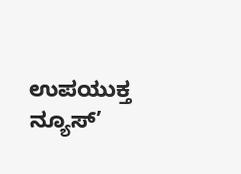ಉಪಯುಕ್ತ ನ್ಯೂಸ್‌’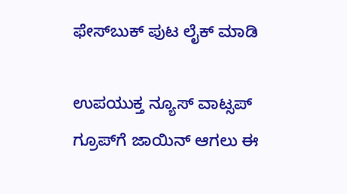ಫೇಸ್‌ಬುಕ್ ಪುಟ ಲೈಕ್ ಮಾಡಿ

ಉಪಯುಕ್ತ ನ್ಯೂಸ್‌ ವಾಟ್ಸಪ್‌  ಗ್ರೂಪ್‌ಗೆ ಜಾಯಿನ್ ಆಗಲು ಈ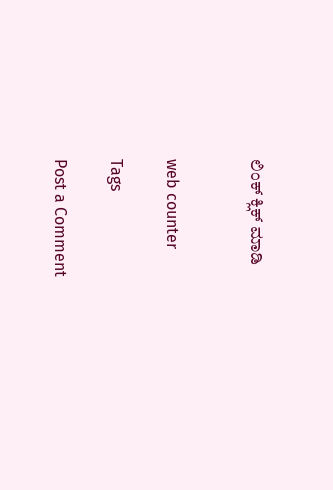ಲಿಂಕ್ ಕ್ಲಿಕ್ ಮಾಡಿ


web counter

Tags

Post a Comment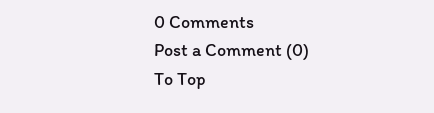0 Comments
Post a Comment (0)
To Top